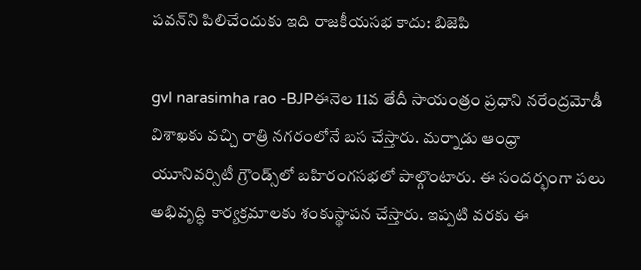పవన్‌ని పిలిచేందుకు ఇది రాజకీయసభ కాదు: బిజెపి

gvl narasimha rao -BJPఈనెల 11వ తేదీ సాయంత్రం ప్రధాని నరేంద్రమోడీ విశాఖకు వచ్చి రాత్రి నగరంలోనే బస చేస్తారు. మర్నాడు ఆంధ్రా యూనివర్సిటీ గ్రౌండ్స్‌లో బహిరంగసభలో పాల్గొంటారు. ఈ సందర్భంగా పలు అభివృద్ధి కార్యక్రమాలకు శంకుస్థాపన చేస్తారు. ఇప్పటి వరకు ఈ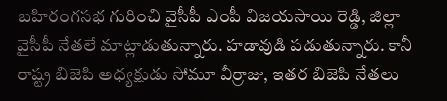బహిరంగసభ గురించి వైసీపీ ఎంపీ విజయసాయి రెడ్డి, జిల్లా వైసీపీ నేతలే మాట్లాడుతున్నారు. హడావుడి పడుతున్నారు. కానీ రాష్ట్ర బిజెపి అధ్యక్షుడు సోమూ వీర్రాజు, ఇతర బిజెపి నేతలు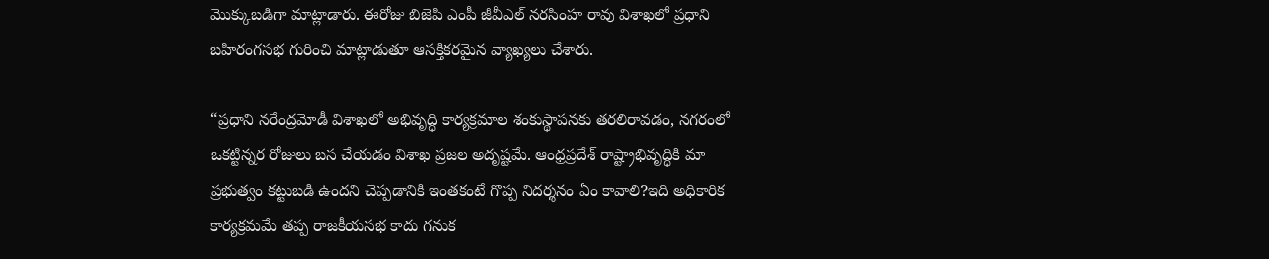మొక్కుబడిగా మాట్లాడారు. ఈరోజు బిజెపి ఎంపీ జీవీఎల్ నరసింహ రావు విశాఖలో ప్రధాని బహిరంగసభ గురించి మాట్లాడుతూ ఆసక్తికరమైన వ్యాఖ్యలు చేశారు.

“ప్రధాని నరేంద్రమోడీ విశాఖలో అభివృద్ధి కార్యక్రమాల శంకుస్థాపనకు తరలిరావడం, నగరంలో ఒకట్టిన్నర రోజులు బస చేయడం విశాఖ ప్రజల అదృష్టమే. ఆంధ్రప్రదేశ్‌ రాష్ట్రాభివృద్ధికి మా ప్రభుత్వం కట్టుబడి ఉందని చెప్పడానికి ఇంతకంటే గొప్ప నిదర్శనం ఏం కావాలి?ఇది అధికారిక కార్యక్రమమే తప్ప రాజకీయసభ కాదు గనుక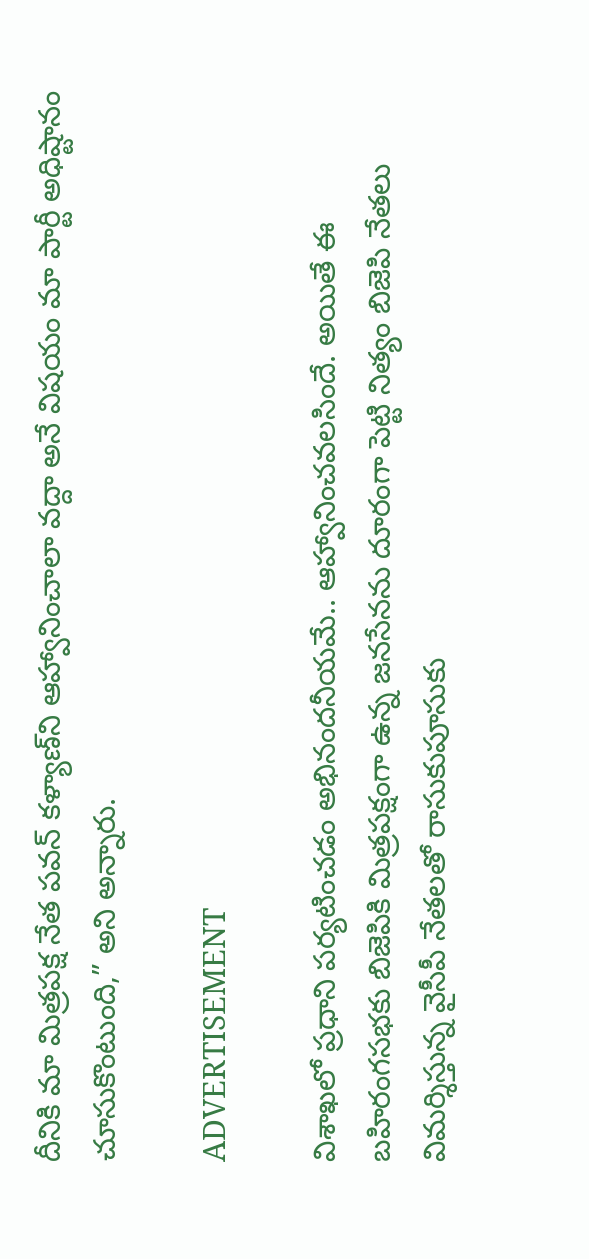దీనికి మా మిత్రపక్ష నేత పవన్‌ కళ్యాణ్‌ని ఆహ్వానించాలా వద్దా అనే విషయం మా పార్టీ అధిష్టానం చూసుకొంటుంది,” అని అన్నారు.

ADVERTISEMENT

విశాఖలో ప్రధాని పర్యటించడం అభినందనీయమే.. ఆహ్వానించవలసిందే. అయితే ఈ బహిరంగసభకు బిజెపికి మిత్రపక్షంగా ఉన్న జనసేనను దూరంగా పెట్టి నిత్యం బిజెపి నేతలు విమర్శిస్తున్న వైసీపీ నేతలతో రాసుకుపూసుకు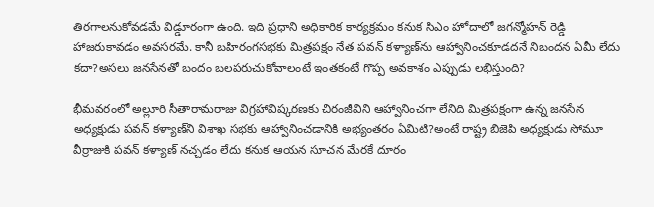తిరగాలనుకోవడమే విడ్డూరంగా ఉంది. ఇది ప్రధాని అధికారిక కార్యక్రమం కనుక సిఎం హోదాలో జగన్మోహన్ రెడ్డి హాజరుకావడం అవసరమే. కానీ బహిరంగసభకు మిత్రపక్షం నేత పవన్‌ కళ్యాణ్‌ను ఆహ్వానించకూడదనే నిబందన ఏమీ లేదు కదా?అసలు జనసేనతో బందం బలపరుచుకోవాలంటే ఇంతకంటే గొప్ప అవకాశం ఎప్పుడు లభిస్తుంది?

భీమవరంలో అల్లూరి సీతారామరాజు విగ్రహావిష్కరణకు చిరంజీవిని ఆహ్వానించగా లేనిది మిత్రపక్షంగా ఉన్న జనసేన అధ్యక్షుడు పవన్‌ కళ్యాణ్‌ని విశాఖ సభకు ఆహ్వానించడానికి అభ్యంతరం ఏమిటి?అంటే రాష్ట్ర బిజెపి అధ్యక్షుడు సోమూ వీర్రాజుకి పవన్‌ కళ్యాణ్‌ నచ్చడం లేదు కనుక ఆయన సూచన మేరకే దూరం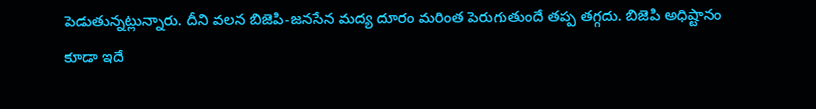పెడుతున్నట్లున్నారు. దీని వలన బిజెపి-జనసేన మద్య దూరం మరింత పెరుగుతుందే తప్ప తగ్గదు. బిజెపి అధిష్టానం కూడా ఇదే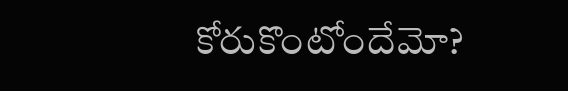కోరుకొంటోందేమో?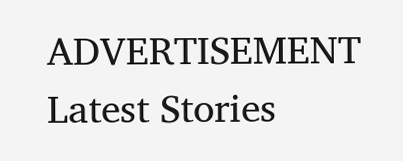ADVERTISEMENT
Latest Stories